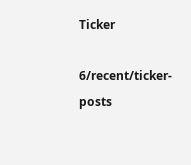Ticker

6/recent/ticker-posts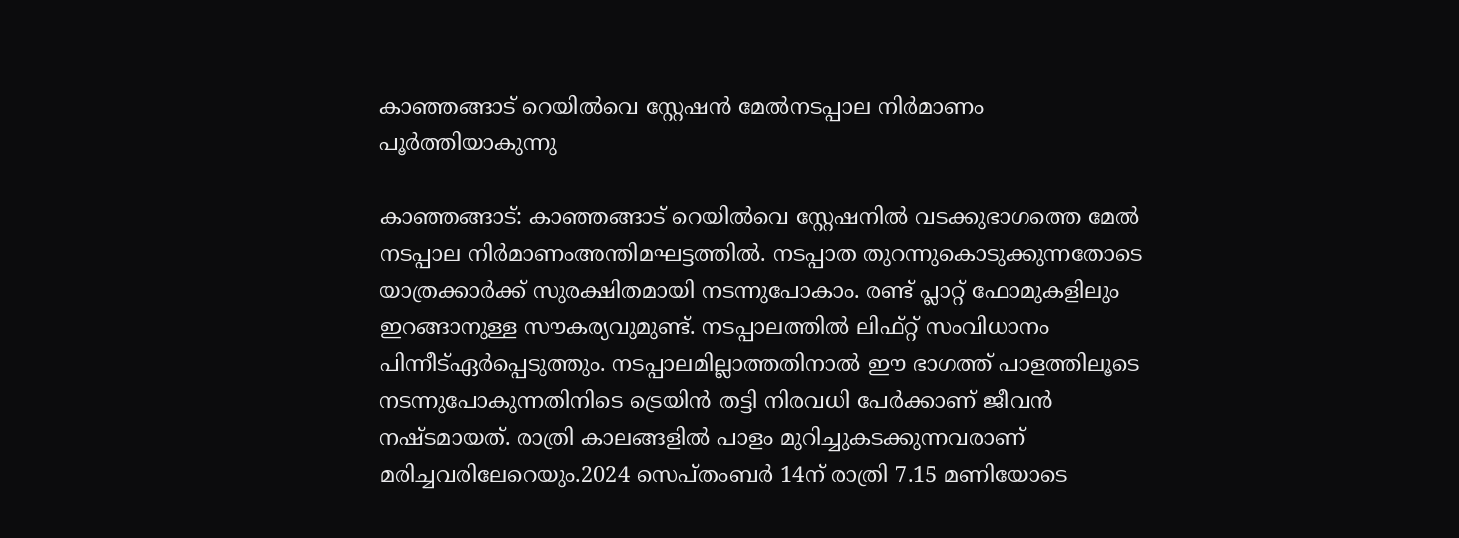കാഞ്ഞങ്ങാട് റെയില്‍വെ സ്റ്റേഷന്‍ മേല്‍നടപ്പാല നിര്‍മാണം പൂർത്തിയാകുന്നു

കാഞ്ഞങ്ങാട്: കാഞ്ഞങ്ങാട് റെയില്‍വെ സ്റ്റേഷനിൽ വടക്കുഭാഗത്തെ മേല്‍ നടപ്പാല നിര്‍മാണംഅന്തിമഘട്ടത്തിൽ. നടപ്പാത തുറന്നുകൊടുക്കുന്നതോടെ യാത്രക്കാർക്ക് സുരക്ഷിതമായി നടന്നുപോകാം. രണ്ട് പ്ലാറ്റ് ഫോമുകളിലും ഇറങ്ങാനുള്ള സൗകര്യവുമുണ്ട്. നടപ്പാലത്തില്‍ ലിഫ്റ്റ് സംവിധാനം പിന്നീട്ഏര്‍പ്പെടുത്തും. നടപ്പാലമില്ലാത്തതിനാല്‍ ഈ ഭാഗത്ത് പാളത്തിലൂടെ നടന്നുപോകുന്നതിനിടെ ട്രെയിന്‍ തട്ടി നിരവധി പേര്‍ക്കാണ് ജീവന്‍ നഷ്ടമായത്. രാത്രി കാലങ്ങളില്‍ പാളം മുറിച്ചുകടക്കുന്നവരാണ് മരിച്ചവരിലേറെയും.2024 സെപ്തംബര്‍ 14ന് രാത്രി 7.15 മണിയോടെ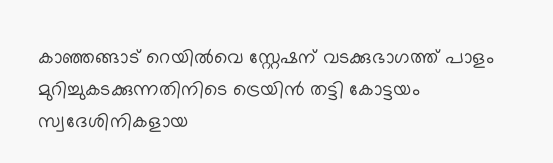കാഞ്ഞങ്ങാട് റെയില്‍വെ സ്റ്റേഷന് വടക്കുഭാഗത്ത് പാളം മുറിച്ചുകടക്കുന്നതിനിടെ ട്രെയിന്‍ തട്ടി കോട്ടയം സ്വദേശിനികളായ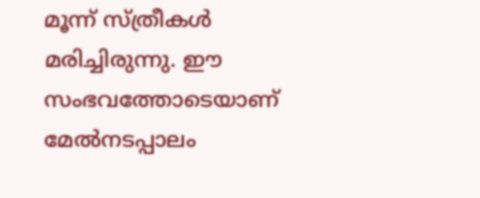മൂന്ന് സ്ത്രീകള്‍ മരിച്ചിരുന്നു. ഈ സംഭവത്തോടെയാണ് മേല്‍നടപ്പാലം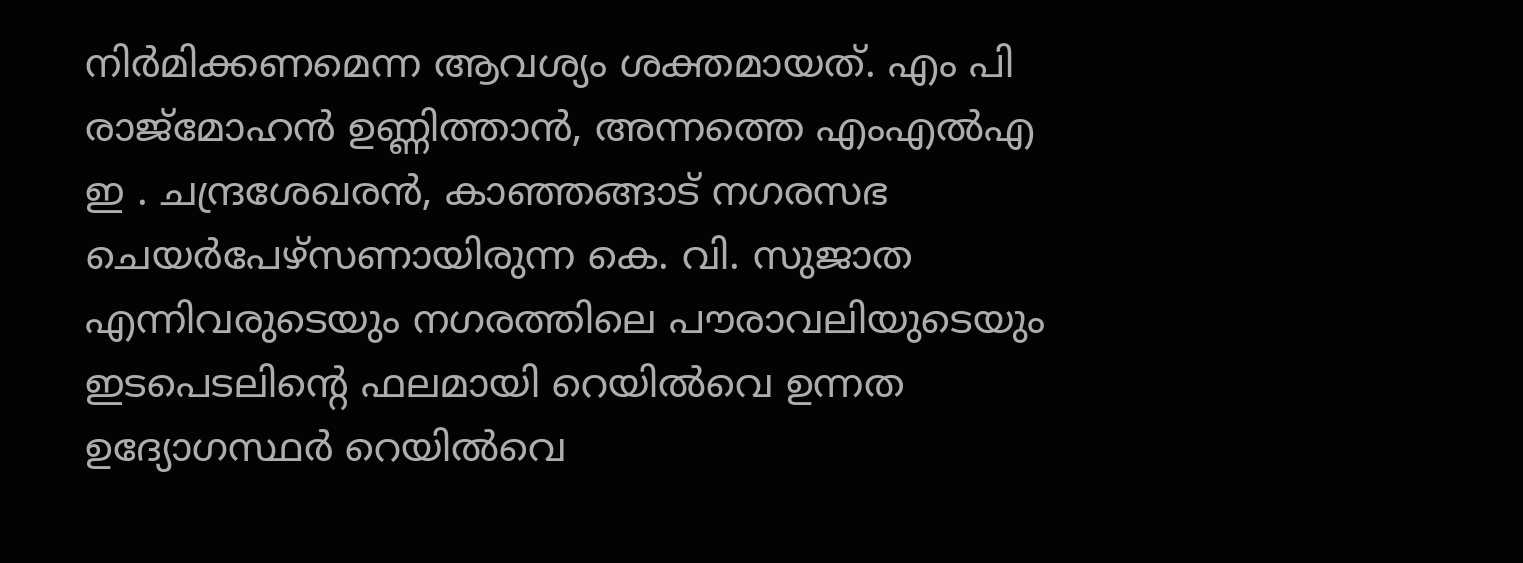നിര്‍മിക്കണമെന്ന ആവശ്യം ശക്തമായത്. എം പി രാജ്മോഹന്‍ ഉണ്ണിത്താന്‍, അന്നത്തെ എംഎല്‍എ ഇ . ചന്ദ്രശേഖരന്‍, കാഞ്ഞങ്ങാട് നഗരസഭ ചെയര്‍പേഴ്സണായിരുന്ന കെ. വി. സുജാത എന്നിവരുടെയും നഗരത്തിലെ പൗരാവലിയുടെയും ഇടപെടലിന്റെ ഫലമായി റെയില്‍വെ ഉന്നത ഉദ്യോഗസ്ഥര്‍ റെയില്‍വെ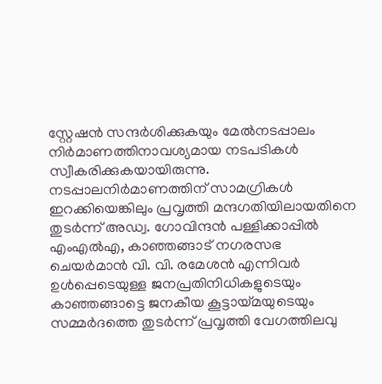സ്റ്റേഷന്‍ സന്ദര്‍ശിക്കുകയും മേല്‍നടപ്പാലം നിര്‍മാണത്തിനാവശ്യമായ നടപടികള്‍ സ്വീകരിക്കുകയായിരുന്നു. നടപ്പാലനിര്‍മാണത്തിന് സാമഗ്രികള്‍ ഇറക്കിയെങ്കിലും പ്രവൃത്തി മന്ദഗതിയിലായതിനെ തുടര്‍ന്ന് അഡ്വ. ഗോവിന്ദന്‍ പള്ളിക്കാപ്പില്‍ എംഎല്‍എ, കാഞ്ഞങ്ങാട് നഗരസഭ ചെയര്‍മാന്‍ വി. വി. രമേശന്‍ എന്നിവര്‍ ഉള്‍പ്പെടെയുള്ള ജനപ്രതിനിധികളുടെയും കാഞ്ഞങ്ങാട്ടെ ജനകീയ കൂട്ടായ്മയുടെയും സമ്മര്‍ദത്തെ തുടര്‍ന്ന് പ്രവൃത്തി വേഗത്തിലവു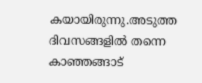കയായിരുന്നു.അടുത്ത ദിവസങ്ങളില്‍ തന്നെ കാഞ്ഞങ്ങാട്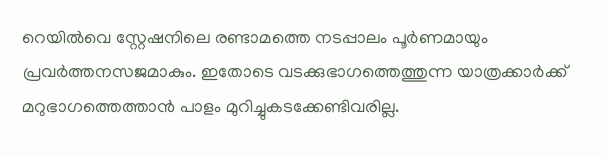റെയില്‍വെ സ്റ്റേഷനിലെ രണ്ടാമത്തെ നടപ്പാലം പൂര്‍ണമായും പ്രവര്‍ത്തനസജമാകും. ഇതോടെ വടക്കുഭാഗത്തെത്തുന്ന യാത്രക്കാര്‍ക്ക് മറുഭാഗത്തെത്താന്‍ പാളം മുറിച്ചുകടക്കേണ്ടിവരില്ല.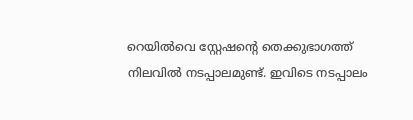റെയില്‍വെ സ്റ്റേഷന്റെ തെക്കുഭാഗത്ത് നിലവില്‍ നടപ്പാലമുണ്ട്. ഇവിടെ നടപ്പാലം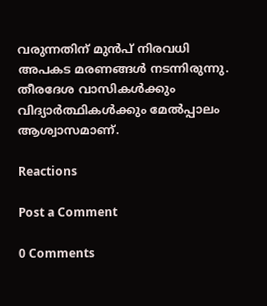വരുന്നതിന് മുൻപ് നിരവധി അപകട മരണങ്ങള്‍ നടന്നിരുന്നു. തീരദേശ വാസികൾക്കും വിദ്യാർത്ഥികൾക്കും മേൽപ്പാലം ആശ്വാസമാണ്.

Reactions

Post a Comment

0 Comments